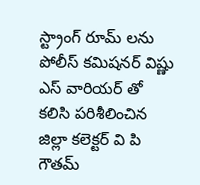స్ట్రాంగ్ రూమ్ లను పోలీస్ కమిషనర్ విష్ణు ఎస్ వారియర్ తో కలిసి పరిశీలించిన జిల్లా కలెక్టర్ వి పి గౌతమ్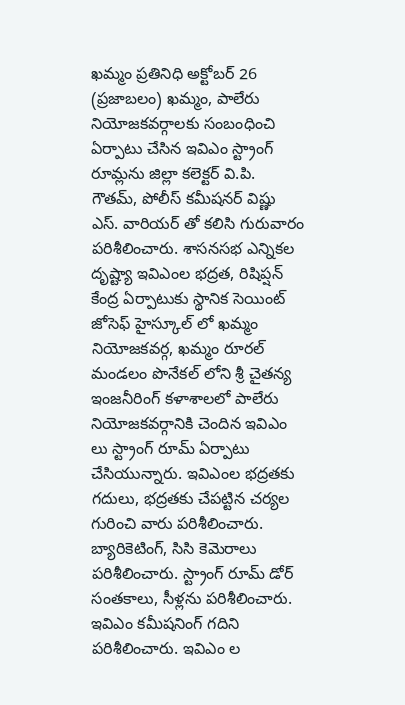ఖమ్మం ప్రతినిధి అక్టోబర్ 26 (ప్రజాబలం) ఖమ్మం, పాలేరు నియోజకవర్గాలకు సంబంధించి ఏర్పాటు చేసిన ఇవిఎం స్ట్రాంగ్ రూమ్లను జిల్లా కలెక్టర్ వి.పి. గౌతమ్, పోలీస్ కమీషనర్ విష్ణు ఎస్. వారియర్ తో కలిసి గురువారం పరిశీలించారు. శాసనసభ ఎన్నికల దృష్ట్యా ఇవిఎంల భద్రత, రిషిప్షన్ కేంద్ర ఏర్పాటుకు స్థానిక సెయింట్ జోసెఫ్ హైస్కూల్ లో ఖమ్మం నియోజకవర్గ, ఖమ్మం రూరల్ మండలం పొనేకల్ లోని శ్రీ చైతన్య ఇంజనీరింగ్ కళాశాలలో పాలేరు నియోజకవర్గానికి చెందిన ఇవిఎం లు స్ట్రాంగ్ రూమ్ ఏర్పాటు చేసియున్నారు. ఇవిఎంల భద్రతకు గదులు, భద్రతకు చేపట్టిన చర్యల గురించి వారు పరిశీలించారు. బ్యారికెటింగ్, సిసి కెమెరాలు పరిశీలించారు. స్ట్రాంగ్ రూమ్ డోర్ సంతకాలు, సీళ్లను పరిశీలించారు. ఇవిఎం కమీషనింగ్ గదిని పరిశీలించారు. ఇవిఎం ల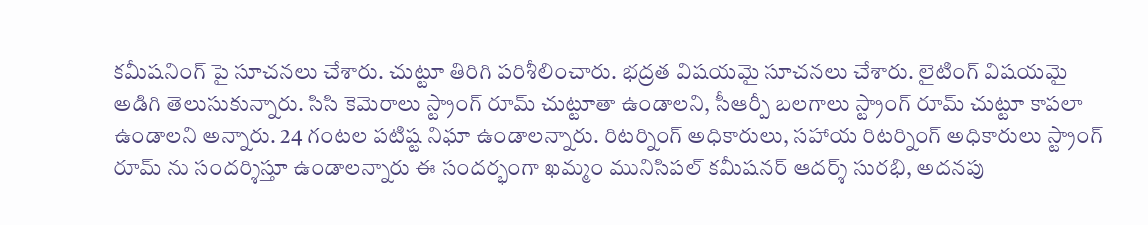కమీషనింగ్ పై సూచనలు చేశారు. చుట్టూ తిరిగి పరిశీలించారు. భద్రత విషయమై సూచనలు చేశారు. లైటింగ్ విషయమై అడిగి తెలుసుకున్నారు. సిసి కెమెరాలు స్ట్రాంగ్ రూమ్ చుట్టూతా ఉండాలని, సీఆర్పీ బలగాలు స్ట్రాంగ్ రూమ్ చుట్టూ కాపలా ఉండాలని అన్నారు. 24 గంటల పటిష్ట నిఘా ఉండాలన్నారు. రిటర్నింగ్ అధికారులు, సహాయ రిటర్నింగ్ అధికారులు స్ట్రాంగ్ రూమ్ ను సందర్శిస్తూ ఉండాలన్నారు ఈ సందర్భంగా ఖమ్మం మునిసిపల్ కమీషనర్ ఆదర్శ్ సురభి, అదనపు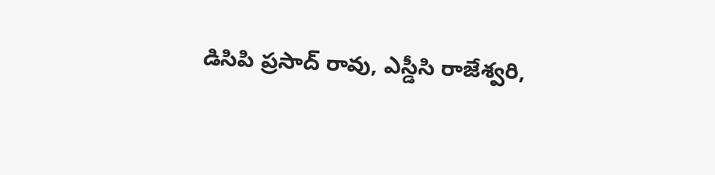డిసిపి ప్రసాద్ రావు, ఎస్డీసి రాజేశ్వరి,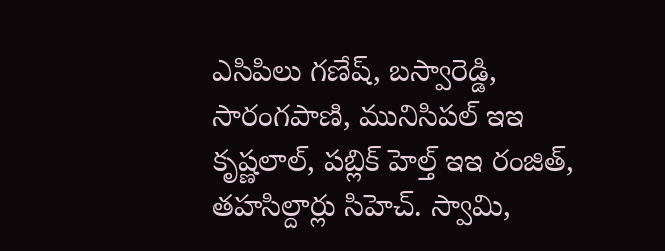ఎసిపిలు గణేష్, బస్వారెడ్డి, సారంగపాణి, మునిసిపల్ ఇఇ కృష్ణలాల్, పబ్లిక్ హెల్త్ ఇఇ రంజిత్, తహసిల్దార్లు సిహెచ్. స్వామి,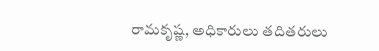రామకృష్ణ, అధికారులు తదితరులు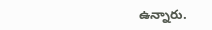ఉన్నారు.